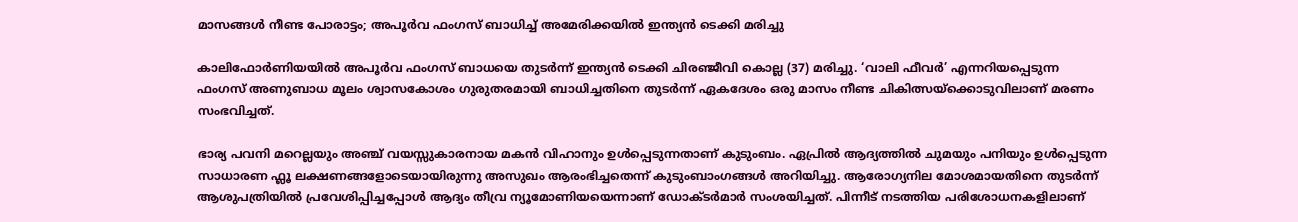മാസങ്ങൾ നീണ്ട പോരാട്ടം; അപൂർവ ഫംഗസ് ബാധിച്ച് അമേരിക്കയിൽ ഇന്ത്യൻ ടെക്കി മരിച്ചു

കാലിഫോർണിയയിൽ അപൂർവ ഫംഗസ് ബാധയെ തുടർന്ന് ഇന്ത്യൻ ടെക്കി ചിരഞ്ജീവി കൊല്ല (37) മരിച്ചു. ‘വാലി ഫീവർ’ എന്നറിയപ്പെടുന്ന ഫംഗസ് അണുബാധ മൂലം ശ്വാസകോശം ഗുരുതരമായി ബാധിച്ചതിനെ തുടർന്ന് ഏകദേശം ഒരു മാസം നീണ്ട ചികിത്സയ്ക്കൊടുവിലാണ് മരണം സംഭവിച്ചത്.

ഭാര്യ പവനി മറെല്ലയും അഞ്ച് വയസ്സുകാരനായ മകൻ വിഹാനും ഉൾപ്പെടുന്നതാണ് കുടുംബം. ഏപ്രിൽ ആദ്യത്തിൽ ചുമയും പനിയും ഉൾപ്പെടുന്ന സാധാരണ ഫ്ലൂ ലക്ഷണങ്ങളോടെയായിരുന്നു അസുഖം ആരംഭിച്ചതെന്ന് കുടുംബാംഗങ്ങൾ അറിയിച്ചു. ആരോഗ്യനില മോശമായതിനെ തുടർന്ന് ആശുപത്രിയിൽ പ്രവേശിപ്പിച്ചപ്പോൾ ആദ്യം തീവ്ര ന്യൂമോണിയയെന്നാണ് ഡോക്ടർമാർ സംശയിച്ചത്. പിന്നീട് നടത്തിയ പരിശോധനകളിലാണ്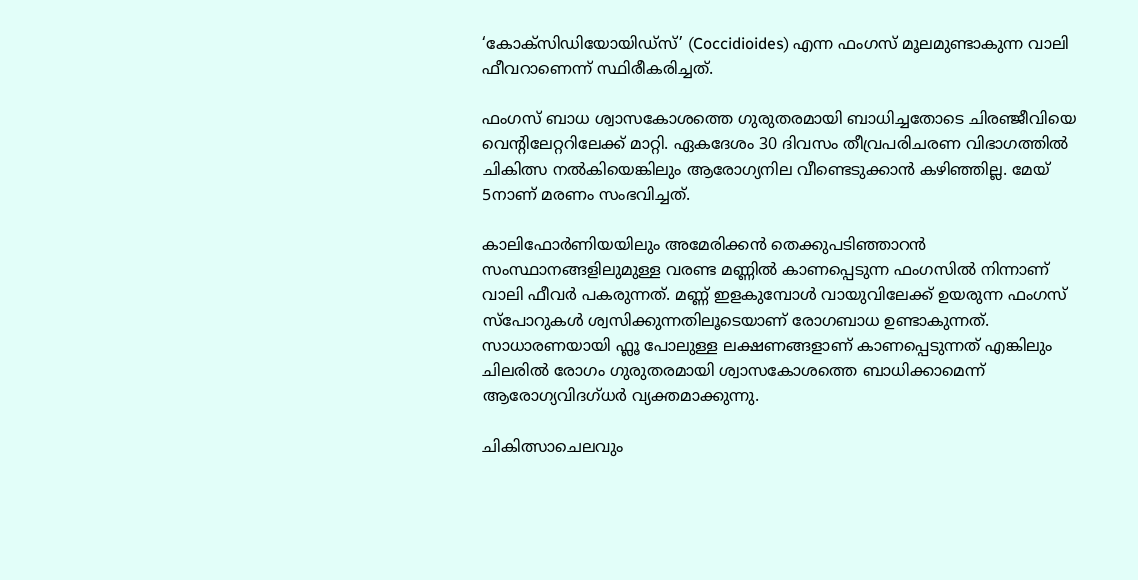‘കോക്സിഡിയോയിഡ്സ്’ (Coccidioides) എന്ന ഫംഗസ് മൂലമുണ്ടാകുന്ന വാലി ഫീവറാണെന്ന് സ്ഥിരീകരിച്ചത്.

ഫംഗസ് ബാധ ശ്വാസകോശത്തെ ഗുരുതരമായി ബാധിച്ചതോടെ ചിരഞ്ജീവിയെ വെന്റിലേറ്ററിലേക്ക് മാറ്റി. ഏകദേശം 30 ദിവസം തീവ്രപരിചരണ വിഭാഗത്തിൽ ചികിത്സ നൽകിയെങ്കിലും ആരോഗ്യനില വീണ്ടെടുക്കാൻ കഴിഞ്ഞില്ല. മേയ് 5നാണ് മരണം സംഭവിച്ചത്.

കാലിഫോർണിയയിലും അമേരിക്കൻ തെക്കുപടിഞ്ഞാറൻ സംസ്ഥാനങ്ങളിലുമുള്ള വരണ്ട മണ്ണിൽ കാണപ്പെടുന്ന ഫംഗസിൽ നിന്നാണ് വാലി ഫീവർ പകരുന്നത്. മണ്ണ് ഇളകുമ്പോൾ വായുവിലേക്ക് ഉയരുന്ന ഫംഗസ് സ്പോറുകൾ ശ്വസിക്കുന്നതിലൂടെയാണ് രോഗബാധ ഉണ്ടാകുന്നത്. സാധാരണയായി ഫ്ലൂ പോലുള്ള ലക്ഷണങ്ങളാണ് കാണപ്പെടുന്നത് എങ്കിലും ചിലരിൽ രോഗം ഗുരുതരമായി ശ്വാസകോശത്തെ ബാധിക്കാമെന്ന് ആരോഗ്യവിദഗ്ധർ വ്യക്തമാക്കുന്നു.

ചികിത്സാചെലവും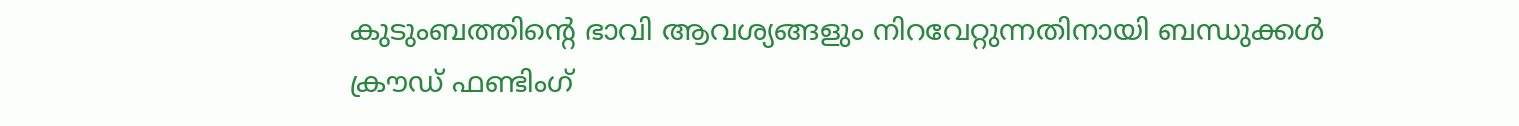കുടുംബത്തിന്റെ ഭാവി ആവശ്യങ്ങളും നിറവേറ്റുന്നതിനായി ബന്ധുക്കൾ ക്രൗഡ് ഫണ്ടിംഗ്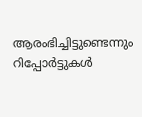ആരംഭിച്ചിട്ടുണ്ടെന്നും റിപ്പോർട്ടുകൾ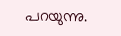പറയുന്നു.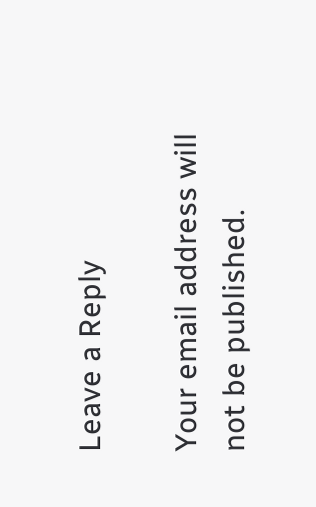Leave a Reply

Your email address will not be published.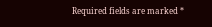Required fields are marked *